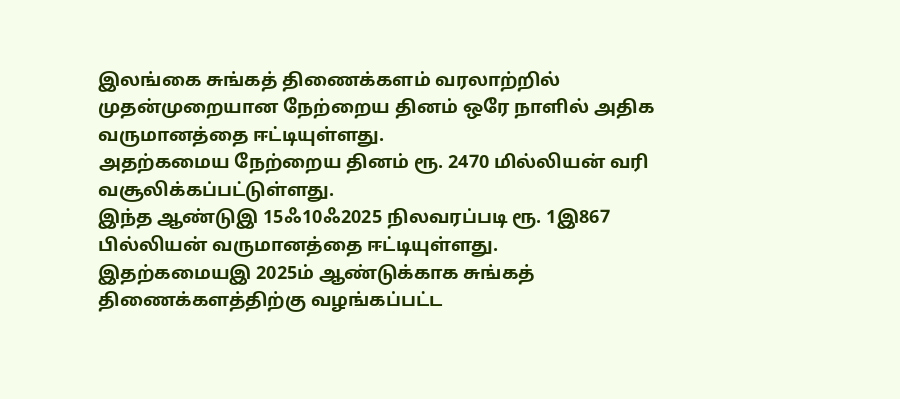இலங்கை சுங்கத் திணைக்களம் வரலாற்றில் முதன்முறையான நேற்றைய தினம் ஒரே நாளில் அதிக வருமானத்தை ஈட்டியுள்ளது.
அதற்கமைய நேற்றைய தினம் ரூ. 2470 மில்லியன் வரி வசூலிக்கப்பட்டுள்ளது.
இந்த ஆண்டுஇ 15ஃ10ஃ2025 நிலவரப்படி ரூ. 1இ867 பில்லியன் வருமானத்தை ஈட்டியுள்ளது.
இதற்கமையஇ 2025ம் ஆண்டுக்காக சுங்கத் திணைக்களத்திற்கு வழங்கப்பட்ட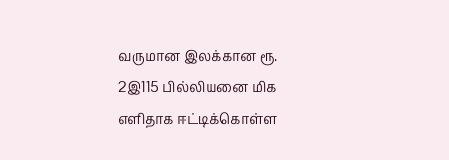வருமான இலக்கான ரூ. 2இ115 பில்லியனை மிக எளிதாக ஈட்டிக்கொள்ள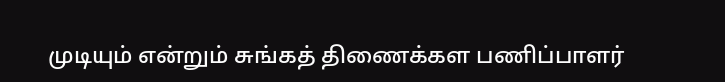முடியும் என்றும் சுங்கத் திணைக்கள பணிப்பாளர்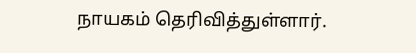நாயகம் தெரிவித்துள்ளார்.